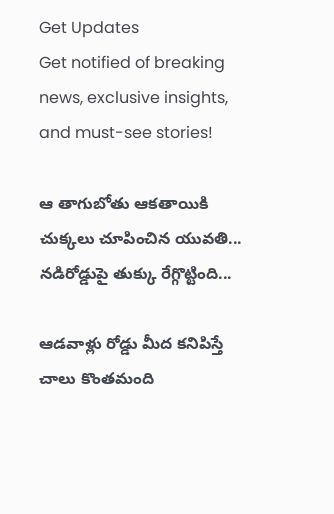Get Updates
Get notified of breaking news, exclusive insights, and must-see stories!

ఆ తాగుబోతు ఆకతాయికి చుక్కలు చూపించిన యువతి... నడిరోడ్డుపై తుక్కు రేగ్గొట్టింది...

ఆడవాళ్లు రోడ్డు మీద కనిపిస్తే చాలు కొంతమంది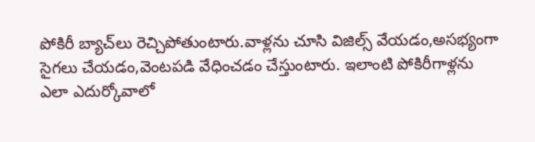పోకిరీ బ్యాచ్‌లు రెచ్చిపోతుంటారు.వాళ్లను చూసి విజిల్స్ వేయడం,అసభ్యంగా సైగలు చేయడం,వెంటపడి వేధించడం చేస్తుంటారు. ఇలాంటి పోకిరీగాళ్లను ఎలా ఎదుర్కోవాలో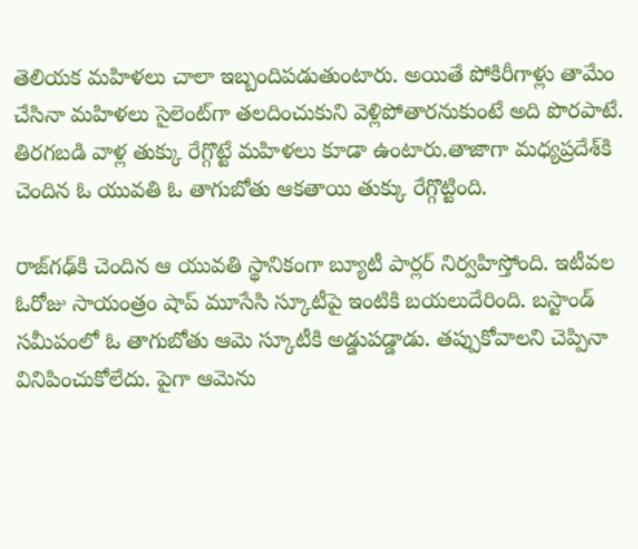తెలియక మహిళలు చాలా ఇబ్బందిపడుతుంటారు. అయితే పోకిరీగాళ్లు తామేం చేసినా మహిళలు సైలెంట్‌గా తలదించుకుని వెళ్లిపోతారనుకుంటే అది పొరపాటే. తిరగబడి వాళ్ల తుక్కు రేగ్గొట్టే మహిళలు కూడా ఉంటారు.తాజాగా మధ్యప్రదేశ్‌కి చెందిన ఓ యువతి ఓ తాగుబోతు ఆకతాయి తుక్కు రేగ్గొట్టింది.

రాజ్‌గఢ్‌కి చెందిన ఆ యువతి స్థానికంగా బ్యూటీ పార్లర్ నిర్వహిస్తోంది. ఇటీవల ఓరోజు సాయంత్రం షాప్ మూసేసి స్కూటీపై ఇంటికి బయలుదేరింది. బస్టాండ్ సమీపంలో ఓ తాగుబోతు ఆమె స్కూటీకి అడ్డుపడ్డాడు. తప్పుకోవాలని చెప్పినా వినిపించుకోలేదు. పైగా ఆమెను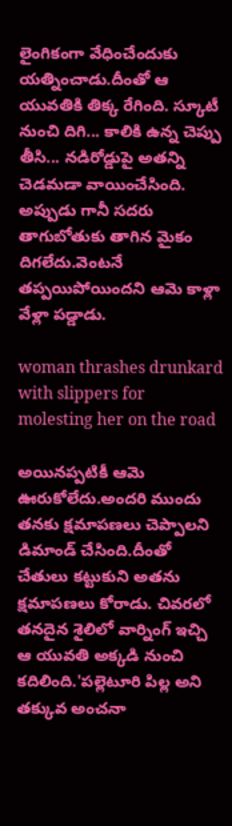లైంగికంగా వేధించేందుకు యత్నించాడు.దీంతో ఆ యువతికి తిక్క రేగింది. స్కూటీ నుంచి దిగి... కాలికి ఉన్న చెప్పు తీసి... నడిరోడ్డుపై అతన్ని చెడమడా వాయించేసింది. అప్పుడు గానీ సదరు తాగుబోతుకు తాగిన మైకం దిగలేదు.వెంటనే తప్పయిపోయిందని ఆమె కాళ్లా వేళ్లా పడ్డాడు.

woman thrashes drunkard with slippers for molesting her on the road

అయినప్పటికీ ఆమె ఊరుకోలేదు.అందరి ముందు తనకు క్షమాపణలు చెప్పాలని డిమాండ్ చేసింది.దీంతో చేతులు కట్టుకుని అతను క్షమాపణలు కోరాడు. చివరలో తనదైన శైలిలో వార్నింగ్ ఇచ్చి ఆ యువతి అక్కడి నుంచి కదిలింది.'పల్లెటూరి పిల్ల అని తక్కువ అంచనా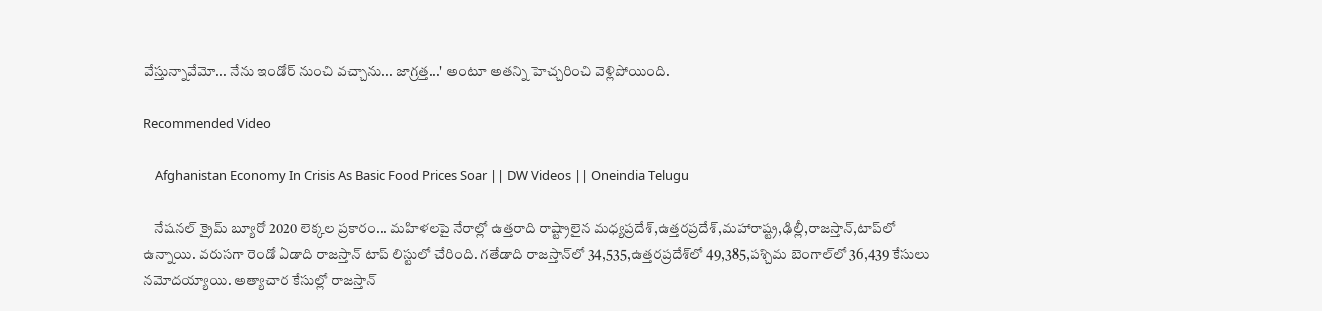వేస్తున్నావేమో... నేను ఇండోర్ నుంచి వచ్చాను... జాగ్రత్త...' అంటూ అతన్ని హెచ్చరించి వెళ్లిపోయింది.

Recommended Video

    Afghanistan Economy In Crisis As Basic Food Prices Soar || DW Videos || Oneindia Telugu

    నేషనల్ క్రైమ్ బ్యూరో 2020 లెక్కల ప్రకారం... మహిళలపై నేరాల్లో ఉత్తరాది రాష్ట్రాలైన మధ్యప్రదేశ్,ఉత్తరప్రదేశ్,మహారాష్ట్ర,ఢిల్లీ,రాజస్తాన్,టాప్‌లో ఉన్నాయి. వరుసగా రెండో ఏడాది రాజస్తాన్ టాప్ లిస్టులో చేరింది. గతేడాది రాజస్తాన్‌లో 34,535,ఉత్తరప్రదేశ్‌లో 49,385,పశ్చిమ బెంగాల్‌లో 36,439 కేసులు నమోదయ్యాయి. అత్యాచార కేసుల్లో రాజస్తాన్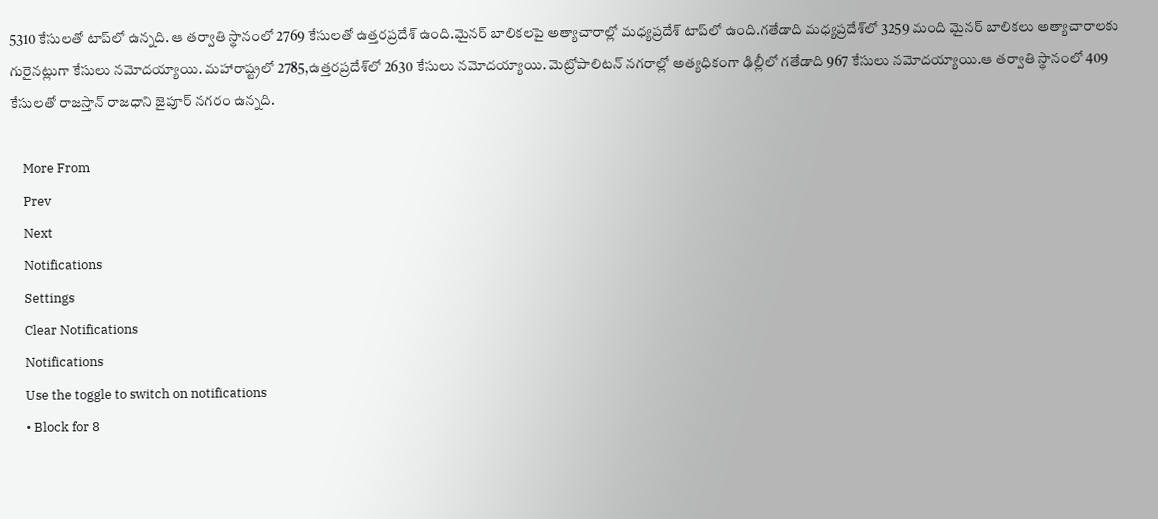5310 కేసులతో టాప్‌లో ఉన్నది. ఆ తర్వాతి స్థానంలో 2769 కేసులతో ఉత్తరప్రదేశ్ ఉంది.మైనర్ బాలికలపై అత్యాచారాల్లో మధ్యప్రదేశ్‌ టాప్‌లో ఉంది.గతేడాది మధ్యప్రదేశ్‌లో 3259 మంది మైనర్ బాలికలు అత్యాచారాలకు గురైనట్లుగా కేసులు నమోదయ్యాయి. మహారాష్ట్రలో 2785,ఉత్తరప్రదేశ్‌లో 2630 కేసులు నమోదయ్యాయి. మెట్రోపాలిటన్ నగరాల్లో అత్యధికంగా ఢిల్లీలో గతేడాది 967 కేసులు నమోదయ్యాయి.ఆ తర్వాతి స్థానంలో 409 కేసులతో రాజస్తాన్ రాజధాని జైపూర్ నగరం ఉన్నది.

    More From
    Prev
    Next
    Notifications
    Settings
    Clear Notifications
    Notifications
    Use the toggle to switch on notifications
    • Block for 8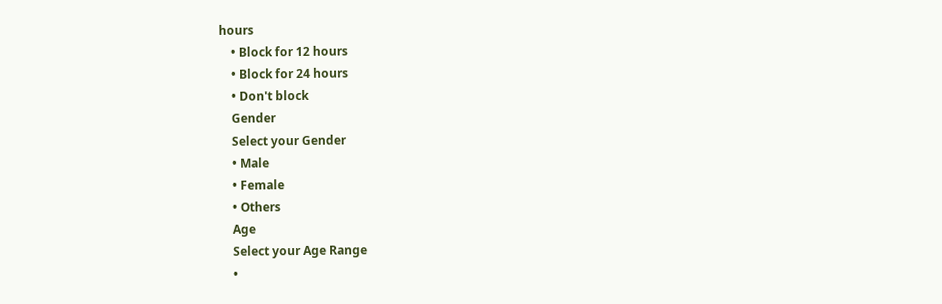hours
    • Block for 12 hours
    • Block for 24 hours
    • Don't block
    Gender
    Select your Gender
    • Male
    • Female
    • Others
    Age
    Select your Age Range
    •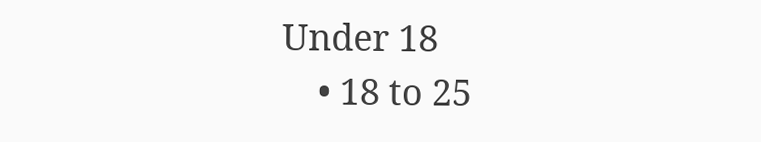Under 18
    • 18 to 25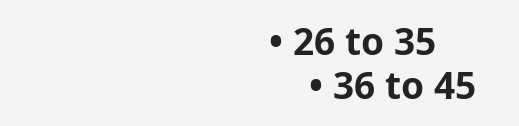• 26 to 35
    • 36 to 45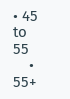• 45 to 55
    • 55+